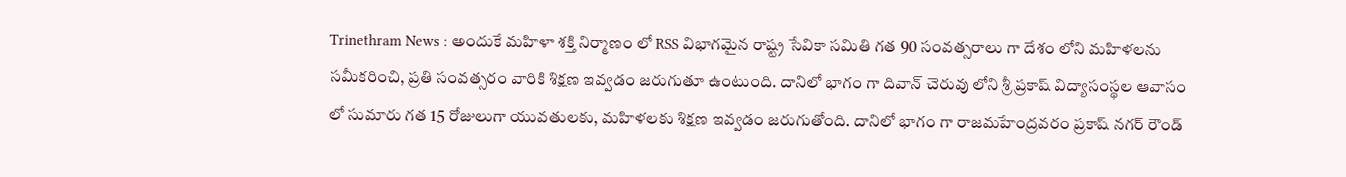Trinethram News : అందుకే మహిళా శక్తి నిర్మాణం లో RSS విభాగమైన రాష్ట్ర సేవికా సమితి గత 90 సంవత్సరాలు గా దేశం లోని మహిళలను సమీకరించి, ప్రతి సంవత్సరం వారికి శిక్షణ ఇవ్వడం జరుగుతూ ఉంటుంది. దానిలో భాగం గా దివాన్ చెరువు లోని శ్రీ ప్రకాష్ విద్యాసంస్థల ఆవాసం లో సుమారు గత 15 రోజులుగా యువతులకు, మహిళలకు శిక్షణ ఇవ్వడం జరుగుతోంది. దానిలో భాగం గా రాజమహేంద్రవరం ప్రకాష్ నగర్ రౌండ్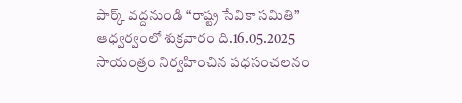పార్క్ వద్దనుండి “రాష్ట్ర సేవికా సమితి” ఆధ్వర్వంలో శుక్రవారం ది.16.05.2025 సాయంత్రం నిర్వహించిన పధసంచలనం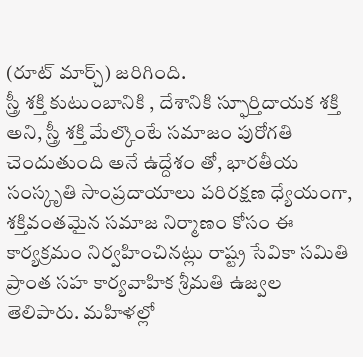(రూట్ మార్చ్) జరిగింది.
స్త్రీ శక్తి కుటుంబానికి , దేశానికి స్ఫూర్తిదాయక శక్తి అని, స్త్రీ శక్తి మేల్కొంటే సమాజం పురోగతి చెందుతుంది అనే ఉద్దేశం తో, భారతీయ సంస్కృతి సాంప్రదాయాలు పరిరక్షణ ధ్యేయంగా, శక్తివంతమైన సమాజ నిర్మాణం కోసం ఈ కార్యక్రమం నిర్వహించినట్లు రాష్ట్ర సేవికా సమితి ప్రాంత సహ కార్యవాహిక శ్రీమతి ఉజ్వల తెలిపారు. మహిళల్లో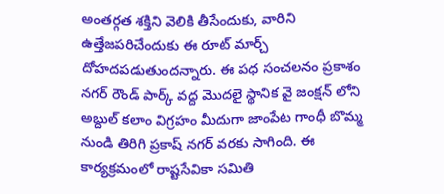అంతర్గత శక్తిని వెలికి తీసేందుకు, వారిని ఉత్తేజపరిచేందుకు ఈ రూట్ మార్చ్ దోహదపడుతుందన్నారు. ఈ పధ సంచలనం ప్రకాశం నగర్ రౌండ్ పార్క్ వద్ద మొదలై స్థానిక వై జంక్షన్ లోని అబ్దుల్ కలాం విగ్రహం మీదుగా జాంపేట గాంధీ బొమ్మ నుండి తిరిగి ప్రకాష్ నగర్ వరకు సాగింది. ఈ కార్యక్రమంలో రాష్టసేవికా సమితి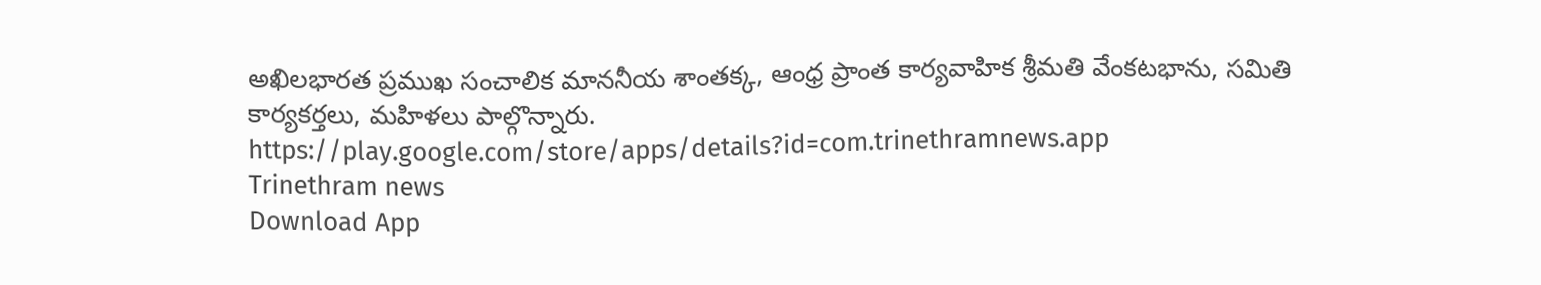అఖిలభారత ప్రముఖ సంచాలిక మాననీయ శాంతక్క, ఆంధ్ర ప్రాంత కార్యవాహిక శ్రీమతి వేంకటభాను, సమితి కార్యకర్తలు, మహిళలు పాల్గొన్నారు.
https://play.google.com/store/apps/details?id=com.trinethramnews.app
Trinethram news
Download App